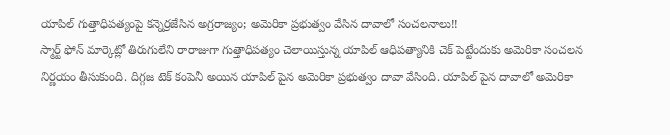యాపిల్ గుత్తాధిపత్యంపై కన్నెర్రజేసిన అగ్రరాజ్యం; అమెరికా ప్రభుత్వం వేసిన దావాలో సంచలనాలు!!
స్మార్ట్ ఫోన్ మార్కెట్లో తిరుగులేని రారాజుగా గుత్తాధిపత్యం చెలాయిస్తున్న యాపిల్ ఆధిపత్యానికి చెక్ పెట్టేందుకు అమెరికా సంచలన నిర్ణయం తీసుకుంది. దిగ్గజ టెక్ కంపెనీ అయిన యాపిల్ పైన అమెరికా ప్రభుత్వం దావా వేసింది. యాపిల్ పైన దావాలో అమెరికా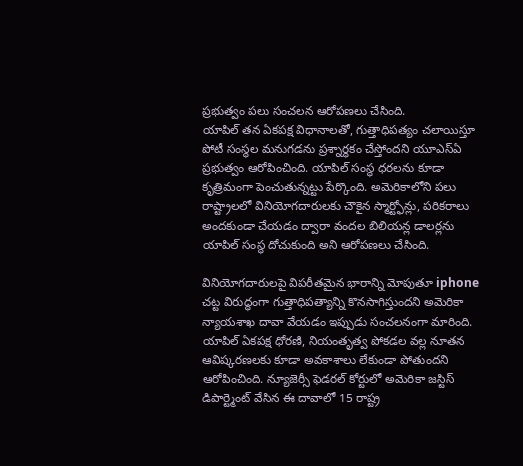ప్రభుత్వం పలు సంచలన ఆరోపణలు చేసింది.
యాపిల్ తన ఏకపక్ష విధానాలతో, గుత్తాధిపత్యం చలాయిస్తూ పోటీ సంస్థల మనుగడను ప్రశ్నార్ధకం చేస్తోందని యూఎస్ఏ ప్రభుత్వం ఆరోపించింది. యాపిల్ సంస్థ ధరలను కూడా కృత్రిమంగా పెంచుతున్నట్టు పేర్కొంది. అమెరికాలోని పలు రాష్ట్రాలలో వినియోగదారులకు చౌకైన స్మార్ట్ఫోన్లు, పరికరాలు అందకుండా చేయడం ద్వారా వందల బిలియన్ల డాలర్లను యాపిల్ సంస్థ దోచుకుంది అని ఆరోపణలు చేసింది.

వినియోగదారులపై విపరీతమైన భారాన్ని మోపుతూ iphone చట్ట విరుద్ధంగా గుత్తాధిపత్యాన్ని కొనసాగిస్తుందని అమెరికా న్యాయశాఖ దావా వేయడం ఇప్పుడు సంచలనంగా మారింది. యాపిల్ ఏకపక్ష ధోరణి, నియంతృత్వ పోకడల వల్ల నూతన ఆవిష్కరణలకు కూడా అవకాశాలు లేకుండా పోతుందని ఆరోపించింది. న్యూజెర్సీ ఫెడరల్ కోర్టులో అమెరికా జస్టిస్ డిపార్ట్మెంట్ వేసిన ఈ దావాలో 15 రాష్ట్ర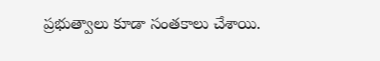ప్రభుత్వాలు కూడా సంతకాలు చేశాయి.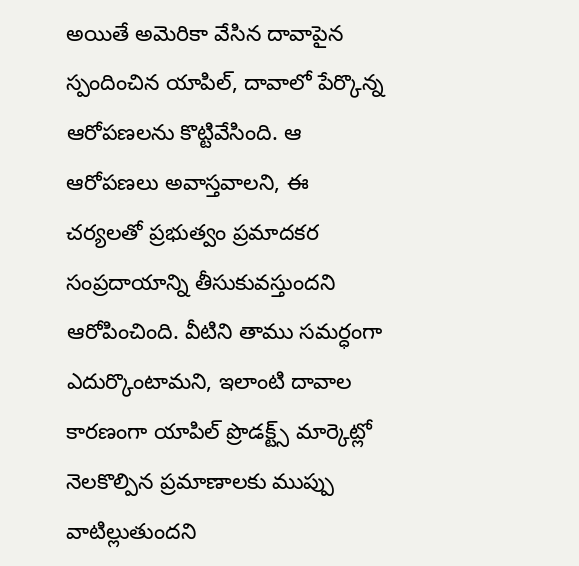అయితే అమెరికా వేసిన దావాపైన స్పందించిన యాపిల్, దావాలో పేర్కొన్న ఆరోపణలను కొట్టివేసింది. ఆ ఆరోపణలు అవాస్తవాలని, ఈ చర్యలతో ప్రభుత్వం ప్రమాదకర సంప్రదాయాన్ని తీసుకువస్తుందని ఆరోపించింది. వీటిని తాము సమర్ధంగా ఎదుర్కొంటామని, ఇలాంటి దావాల కారణంగా యాపిల్ ప్రొడక్ట్స్ మార్కెట్లో నెలకొల్పిన ప్రమాణాలకు ముప్పు వాటిల్లుతుందని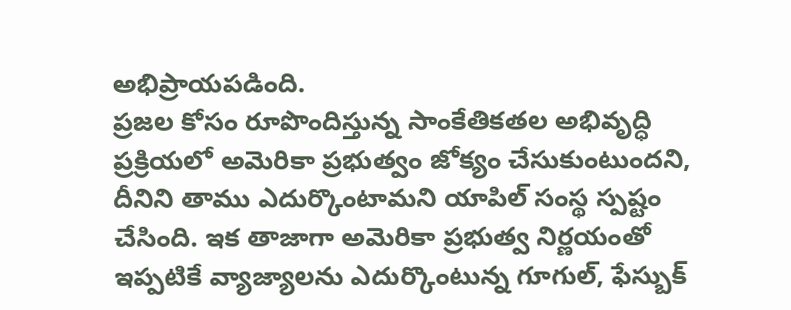అభిప్రాయపడింది.
ప్రజల కోసం రూపొందిస్తున్న సాంకేతికతల అభివృద్ధి ప్రక్రియలో అమెరికా ప్రభుత్వం జోక్యం చేసుకుంటుందని, దీనిని తాము ఎదుర్కొంటామని యాపిల్ సంస్థ స్పష్టం చేసింది. ఇక తాజాగా అమెరికా ప్రభుత్వ నిర్ణయంతో ఇప్పటికే వ్యాజ్యాలను ఎదుర్కొంటున్న గూగుల్, ఫేస్బుక్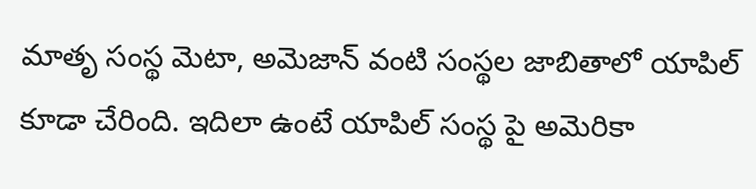మాతృ సంస్థ మెటా, అమెజాన్ వంటి సంస్థల జాబితాలో యాపిల్ కూడా చేరింది. ఇదిలా ఉంటే యాపిల్ సంస్థ పై అమెరికా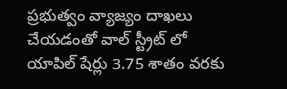ప్రభుత్వం వ్యాజ్యం దాఖలు చేయడంతో వాల్ స్ట్రీట్ లో యాపిల్ షేర్లు 3.75 శాతం వరకు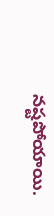నష్టపోయాయి.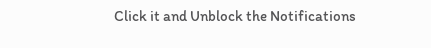Click it and Unblock the Notifications